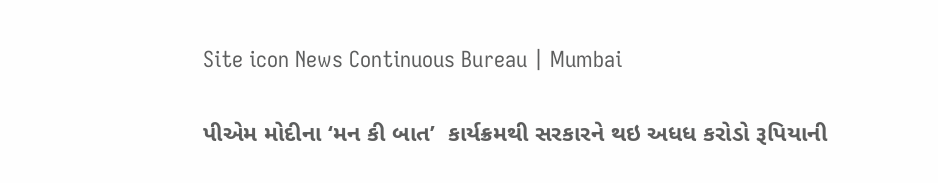Site icon News Continuous Bureau | Mumbai

પીએમ મોદીના ‘મન કી બાત’  કાર્યક્રમથી સરકારને થઇ અધધ કરોડો રૂપિયાની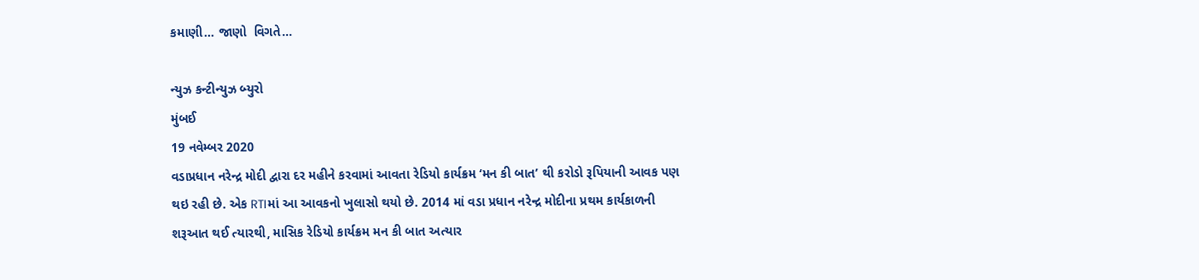કમાણી… જાણો  વિગતે…

ન્યુઝ કન્ટીન્યુઝ બ્યુરો
મુંબઈ
19 નવેમ્બર 2020
વડાપ્રધાન નરેન્દ્ર મોદી દ્વારા દર મહીને કરવામાં આવતા રેડિયો કાર્યક્રમ ‘મન કી બાત’ થી કરોડો રૂપિયાની આવક પણ થઇ રહી છે. એક RTIમાં આ આવકનો ખુલાસો થયો છે. 2014 માં વડા પ્રધાન નરેન્દ્ર મોદીના પ્રથમ કાર્યકાળની શરૂઆત થઈ ત્યારથી, માસિક રેડિયો કાર્યક્રમ મન કી બાત અત્યાર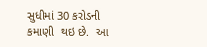સુધીમાં 30 કરોડની કમાણી  થઇ છે.  આ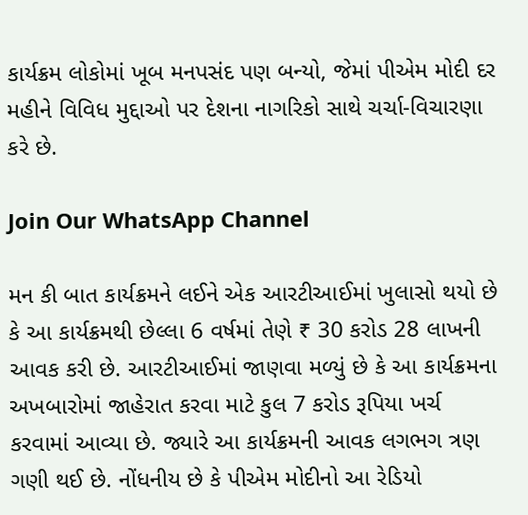કાર્યક્રમ લોકોમાં ખૂબ મનપસંદ પણ બન્યો, જેમાં પીએમ મોદી દર મહીને વિવિધ મુદ્દાઓ પર દેશના નાગરિકો સાથે ચર્ચા-વિચારણા કરે છે.

Join Our WhatsApp Channel

મન કી બાત કાર્યક્રમને લઈને એક આરટીઆઈમાં ખુલાસો થયો છે કે આ કાર્યક્રમથી છેલ્લા 6 વર્ષમાં તેણે ₹ 30 કરોડ 28 લાખની આવક કરી છે. આરટીઆઈમાં જાણવા મળ્યું છે કે આ કાર્યક્રમના અખબારોમાં જાહેરાત કરવા માટે કુલ 7 કરોડ રૂપિયા ખર્ચ કરવામાં આવ્યા છે. જ્યારે આ કાર્યક્રમની આવક લગભગ ત્રણ ગણી થઈ છે. નોંધનીય છે કે પીએમ મોદીનો આ રેડિયો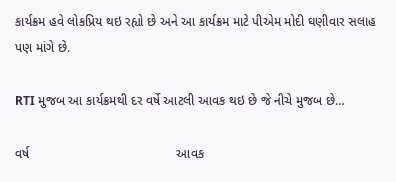કાર્યક્રમ હવે લોકપ્રિય થઇ રહ્યો છે અને આ કાર્યક્રમ માટે પીએમ મોદી ઘણીવાર સલાહ પણ માંગે છે.

RTI મુજબ આ કાર્યક્રમથી દર વર્ષે આટલી આવક થઇ છે જે નીચે મુજબ છે…

વર્ષ                                         આવક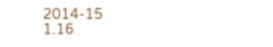2014-15                              1.16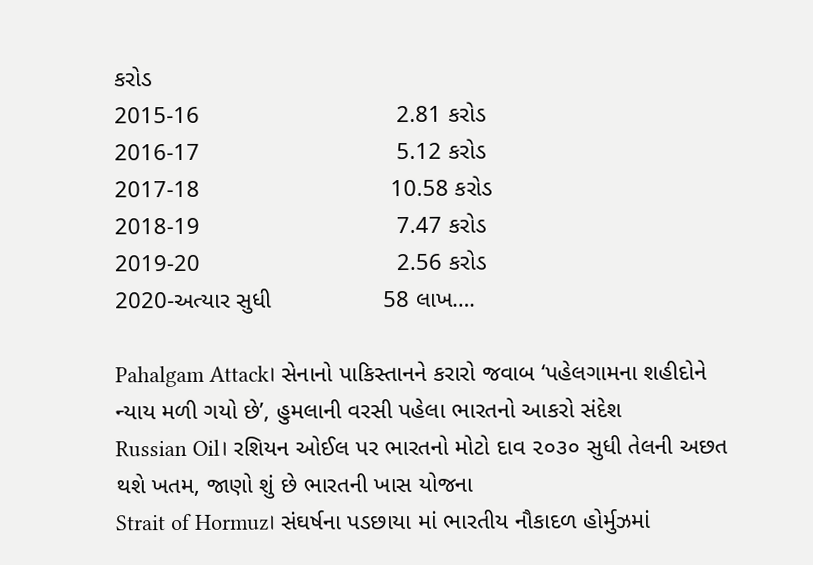કરોડ
2015-16                              2.81 કરોડ
2016-17                              5.12 કરોડ
2017-18                             10.58 કરોડ
2018-19                              7.47 કરોડ
2019-20                              2.56 કરોડ
2020-અત્યાર સુધી                 58 લાખ….

Pahalgam Attack। સેનાનો પાકિસ્તાનને કરારો જવાબ ‘પહેલગામના શહીદોને ન્યાય મળી ગયો છે’, હુમલાની વરસી પહેલા ભારતનો આકરો સંદેશ
Russian Oil। રશિયન ઓઈલ પર ભારતનો મોટો દાવ ૨૦૩૦ સુધી તેલની અછત થશે ખતમ, જાણો શું છે ભારતની ખાસ યોજના
Strait of Hormuz। સંઘર્ષના પડછાયા માં ભારતીય નૌકાદળ હોર્મુઝમાં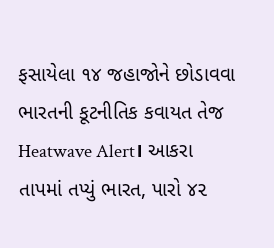ફસાયેલા ૧૪ જહાજોને છોડાવવા ભારતની કૂટનીતિક કવાયત તેજ
Heatwave Alert। આકરા તાપમાં તપ્યું ભારત, પારો ૪૨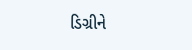ડિગ્રીને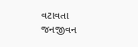વટાવતા જનજીવન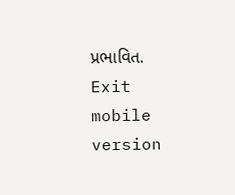પ્રભાવિત.
Exit mobile version